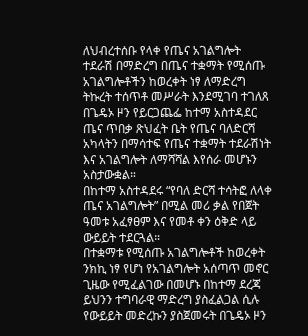ለህብረተሰቡ የላቀ የጤና አገልግሎት ተደራሽ በማድረግ በጤና ተቋማት የሚሰጡ አገልግሎቶችን ከወረቀት ነፃ ለማድረግ ትኩረት ተሰጥቶ መሥራት እንደሚገባ ተገለጸ
በጌዴኦ ዞን የይርጋጨፌ ከተማ አስተዳደር ጤና ጥበቃ ጽህፈት ቤት የጤና ባለድርሻ አካላትን በማሳተፍ የጤና ተቋማት ተደራሽነት እና አገልግሎት ለማሻሻል እየሰራ መሆኑን አስታውቋል።
በከተማ አስተዳደሩ “የባለ ድርሻ ተሳትፎ ለላቀ ጤና አገልግሎት” በሚል መሪ ቃል የበጀት ዓመቱ አፈፃፀም እና የመቶ ቀን ዕቅድ ላይ ውይይት ተደርጓል።
በተቋማቱ የሚሰጡ አገልግሎቶች ከወረቀት ንክኪ ነፃ የሆነ የአገልግሎት አሰጣጥ መኖር ጊዜው የሚፈልገው በመሆኑ በከተማ ደረጃ ይህንን ተግባራዊ ማድረግ ያስፈልጋል ሲሉ የውይይት መድረኩን ያስጀመሩት በጌዴኦ ዞን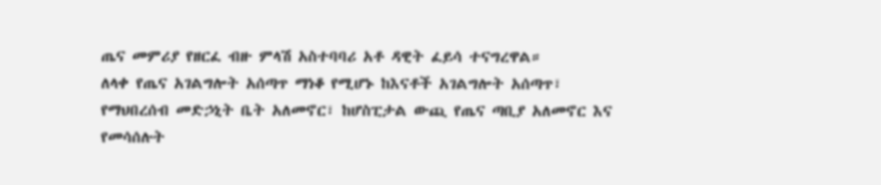ጤና መምሪያ የዘርፈ ብዙ ምላሽ አስተባባሪ አቶ ዳዊት ፈይሳ ተናግረዋል።
ለላቀ የጤና አገልግሎት አሰጣጥ ማነቆ የሚሆኑ ከእናቶች አገልግሎት አሰጣጥ፣ የማህበረሰብ መድኃኒት ቤት አለመኖር፣ ከሆስፒታል ውጪ የጤና ጣቢያ አለመኖር እና የመሳሰሉት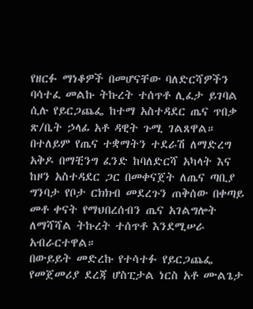የዘርፉ ማነቆዎች በመሆናቸው ባለድርሻዎችን ባሳተፈ መልኩ ትኩረት ተሰጥቶ ሊፈታ ይገባል ሲሉ የይርጋጨፌ ከተማ አስተዳደር ጤና ጥበቃ ጽ/ቤት ኃላፊ አቶ ዳዊት ጉሚ ገልጸዋል።
በተለይም የጤና ተቋማትን ተደራሽ ለማድረግ አቅዶ በማቺንግ ፈንድ ከባለድርሻ አካላት እና ከዞን አስተዳደር ጋር በመቀናጀት ለጤና ጣቢያ ግንባታ የቦታ ርክክብ መደረጉን ጠቅሰው በቀጣይ መቶ ቀናት የማህበረሰብን ጤና አገልግሎት ለማሻሻል ትኩረት ተሰጥቶ እንደሚሠራ አብራርተዋል።
በውይይት መድረኩ የተሳተፉ የይርጋጨፌ የመጀመሪያ ደረጃ ሆስፒታል ነርስ አቶ ሙልጌታ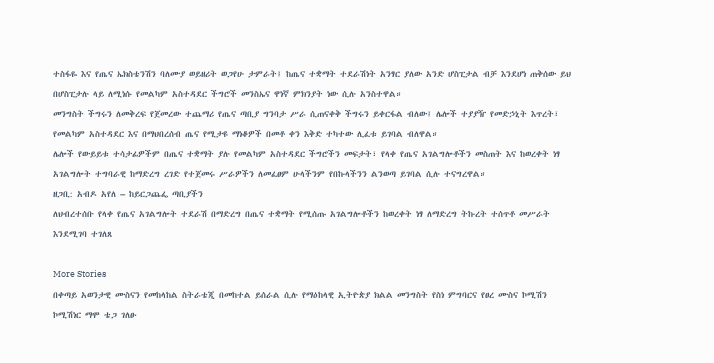ተስፋዬ እና የጤና ኤክስቴንሽን ባለሙያ ወይዘሪት ወጋየሁ ታምራት፤ ከጤና ተቋማት ተደራሽነት አንፃር ያለው አንድ ሆስፒታል ብቻ እንደሆነ ጠቅሰው ይህ በሆስፒታሉ ላይ ለሚነሱ የመልካም አስተዳደር ችግሮች መንስኤና ዋነኛ ምክንያት ነው ሲሉ አንስተዋል።
መንግስት ችግሩን ለመቅረፍ የጀመረው ተጨማሪ የጤና ጣቢያ ግንባታ ሥራ ሲጠናቀቅ ችግሩን ይቀርፋል ብለው፤ ሌሎች ተያያዥ የመድኃኒት እጥረት፣ የመልካም አስተዳደር እና በማህበረሰብ ጤና የሚታዩ ማነቆዎች በመቶ ቀን እቅድ ተካተው ሊፈቱ ይገባል ብለዋል።
ሌሎች የውይይቱ ተሳታፊዎችም በጤና ተቋማት ያሉ የመልካም አስተዳደር ችግሮችን መፍታት፣ የላቀ የጤና አገልግሎቶችን መስጠት እና ከወረቀት ነፃ አገልግሎት ተግባራዊ ከማድረግ ረገድ የተጀመሩ ሥራዎችን ለመፈፀም ሁላችንም የበኩላችንን ልንወጣ ይገባል ሲሉ ተናግረዋል።
ዘጋቢ: አብዶ አየለ – ከይርጋጨፌ ጣቢያችን
ለህብረተሰቡ የላቀ የጤና አገልግሎት ተደራሽ በማድረግ በጤና ተቋማት የሚሰጡ አገልግሎቶችን ከወረቀት ነፃ ለማድረግ ትኩረት ተሰጥቶ መሥራት እንደሚገባ ተገለጸ

More Stories
በቀጣይ አወንታዊ ሙስናን የመከላከል ስትራቴጂ በመከተል ይሰራል ሲሉ የማዕከላዊ ኢትዮጵያ ክልል መንግስት የስነ ምግባርና የፀረ ሙስና ኮሚሽን ኮሚሽነር ማሞ ቴጋ ገለፁ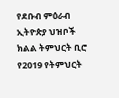የደቡብ ምዕራብ ኢትዮጵያ ህዝቦች ክልል ትምህርት ቢሮ የ2019 የትምህርት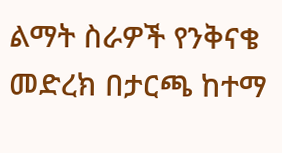ልማት ስራዎች የንቅናቄ መድረክ በታርጫ ከተማ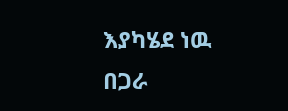እያካሄደ ነዉ
በጋራ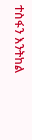ተስፋን እንትከል